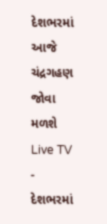દેશભરમાં આજે ચંદ્રગહણ જોવા મળશે
Live TV
-
દેશભરમાં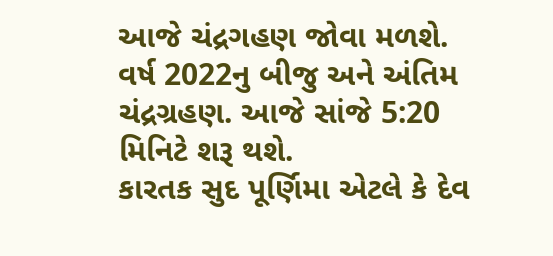આજે ચંદ્રગહણ જોવા મળશે. વર્ષ 2022નુ બીજુ અને અંતિમ ચંદ્રગ્રહણ. આજે સાંજે 5:20 મિનિટે શરૂ થશે.
કારતક સુદ પૂર્ણિમા એટલે કે દેવ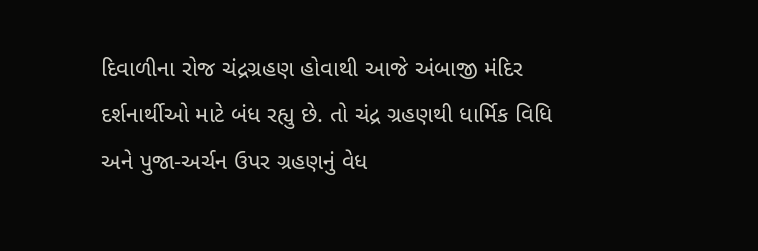દિવાળીના રોજ ચંદ્રગ્રહણ હોવાથી આજે અંબાજી મંદિર દર્શનાર્થીઓ માટે બંધ રહ્યુ છે. તો ચંદ્ર ગ્રહણથી ધાર્મિક વિધિ અને પુજા-અર્ચન ઉપર ગ્રહણનું વેધ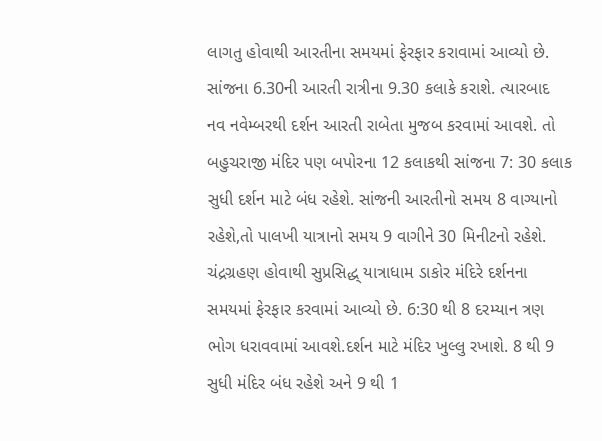લાગતુ હોવાથી આરતીના સમયમાં ફેરફાર કરાવામાં આવ્યો છે. સાંજના 6.30ની આરતી રાત્રીના 9.30 કલાકે કરાશે. ત્યારબાદ નવ નવેમ્બરથી દર્શન આરતી રાબેતા મુજબ કરવામાં આવશે. તો બહુચરાજી મંદિર પણ બપોરના 12 કલાકથી સાંજના 7: 30 કલાક સુધી દર્શન માટે બંધ રહેશે. સાંજની આરતીનો સમય 8 વાગ્યાનો રહેશે,તો પાલખી યાત્રાનો સમય 9 વાગીને 30 મિનીટનો રહેશે.
ચંદ્રગ્રહણ હોવાથી સુપ્રસિદ્ધ્ યાત્રાધામ ડાકોર મંદિરે દર્શનના સમયમાં ફેરફાર કરવામાં આવ્યો છે. 6:30 થી 8 દરમ્યાન ત્રણ ભોગ ધરાવવામાં આવશે.દર્શન માટે મંદિર ખુલ્લુ રખાશે. 8 થી 9 સુધી મંદિર બંધ રહેશે અને 9 થી 1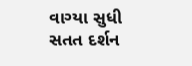વાગ્યા સુધી સતત દર્શન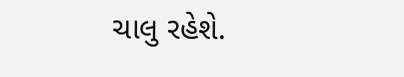ચાલુ રહેશે.